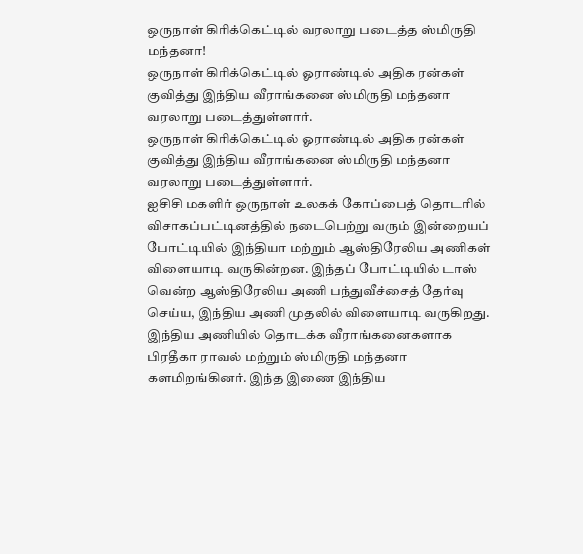ஒருநாள் கிரிக்கெட்டில் வரலாறு படைத்த ஸ்மிருதி மந்தனா!
ஒருநாள் கிரிக்கெட்டில் ஓராண்டில் அதிக ரன்கள் குவித்து இந்திய வீராங்கனை ஸ்மிருதி மந்தனா வரலாறு படைத்துள்ளார்.
ஒருநாள் கிரிக்கெட்டில் ஓராண்டில் அதிக ரன்கள் குவித்து இந்திய வீராங்கனை ஸ்மிருதி மந்தனா வரலாறு படைத்துள்ளார்.
ஐசிசி மகளிர் ஒருநாள் உலகக் கோப்பைத் தொடரில் விசாகப்பட்டினத்தில் நடைபெற்று வரும் இன்றையப் போட்டியில் இந்தியா மற்றும் ஆஸ்திரேலிய அணிகள் விளையாடி வருகின்றன. இந்தப் போட்டியில் டாஸ் வென்ற ஆஸ்திரேலிய அணி பந்துவீச்சைத் தேர்வு செய்ய, இந்திய அணி முதலில் விளையாடி வருகிறது.
இந்திய அணியில் தொடக்க வீராங்கனைகளாக பிரதீகா ராவல் மற்றும் ஸ்மிருதி மந்தனா களமிறங்கினர். இந்த இணை இந்திய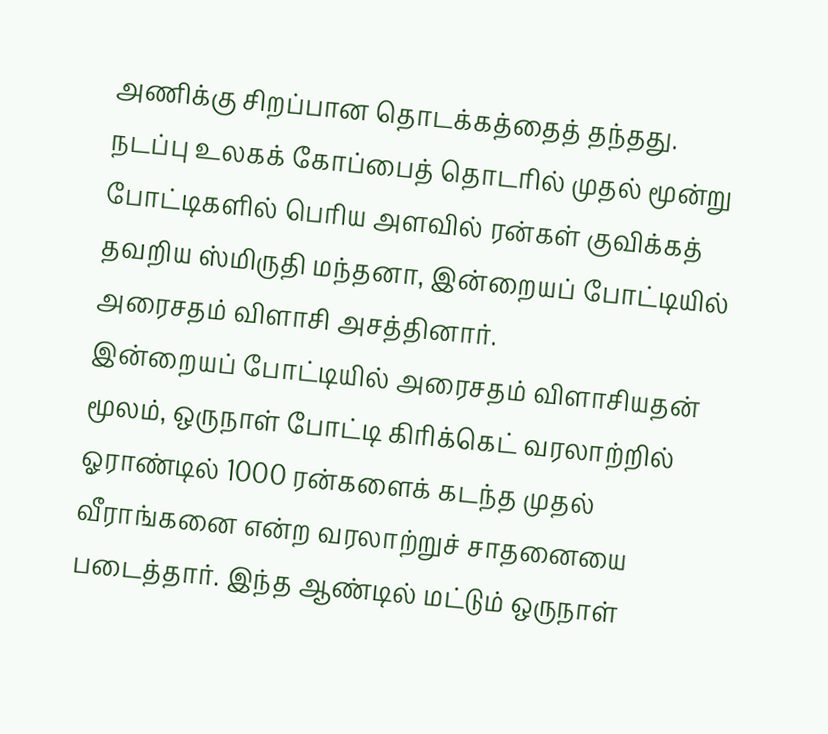அணிக்கு சிறப்பான தொடக்கத்தைத் தந்தது. நடப்பு உலகக் கோப்பைத் தொடரில் முதல் மூன்று போட்டிகளில் பெரிய அளவில் ரன்கள் குவிக்கத் தவறிய ஸ்மிருதி மந்தனா, இன்றையப் போட்டியில் அரைசதம் விளாசி அசத்தினார்.
இன்றையப் போட்டியில் அரைசதம் விளாசியதன் மூலம், ஒருநாள் போட்டி கிரிக்கெட் வரலாற்றில் ஓராண்டில் 1000 ரன்களைக் கடந்த முதல் வீராங்கனை என்ற வரலாற்றுச் சாதனையை படைத்தார். இந்த ஆண்டில் மட்டும் ஒருநாள்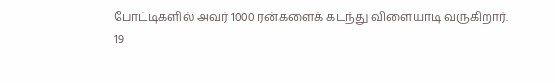போட்டிகளில் அவர் 1000 ரன்களைக் கடந்து விளையாடி வருகிறார்.
19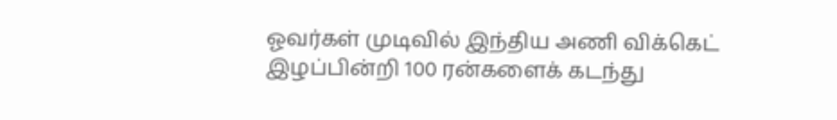ஓவர்கள் முடிவில் இந்திய அணி விக்கெட் இழப்பின்றி 100 ரன்களைக் கடந்து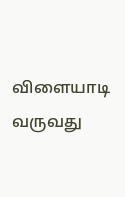விளையாடி வருவது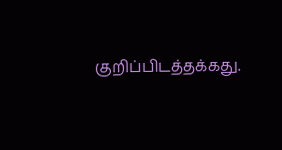குறிப்பிடத்தக்கது.